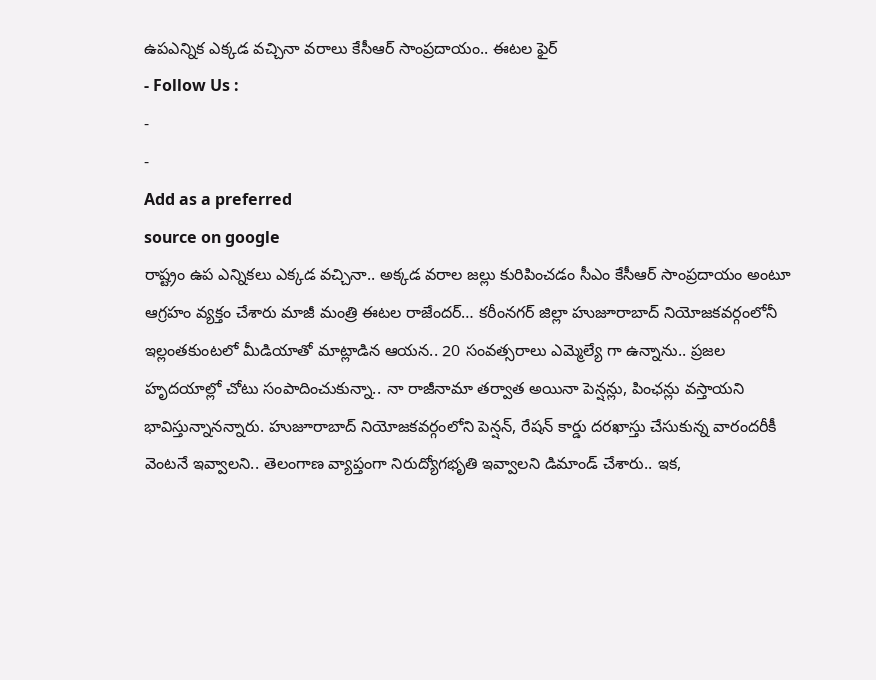ఉపఎన్నిక ఎక్కడ వచ్చినా వరాలు కేసీఆర్ సాంప్రదాయం.. ఈటల ఫైర్
- Follow Us :
-
-
Add as a preferred
source on google
రాష్ట్రం ఉప ఎన్నికలు ఎక్కడ వచ్చినా.. అక్కడ వరాల జల్లు కురిపించడం సీఎం కేసీఆర్ సాంప్రదాయం అంటూ ఆగ్రహం వ్యక్తం చేశారు మాజీ మంత్రి ఈటల రాజేందర్… కరీంనగర్ జిల్లా హుజూరాబాద్ నియోజకవర్గంలోనీ ఇల్లంతకుంటలో మీడియాతో మాట్లాడిన ఆయన.. 20 సంవత్సరాలు ఎమ్మెల్యే గా ఉన్నాను.. ప్రజల హృదయాల్లో చోటు సంపాదించుకున్నా.. నా రాజీనామా తర్వాత అయినా పెన్షన్లు, పింఛన్లు వస్తాయని భావిస్తున్నానన్నారు. హుజూరాబాద్ నియోజకవర్గంలోని పెన్షన్, రేషన్ కార్డు దరఖాస్తు చేసుకున్న వారందరీకీ వెంటనే ఇవ్వాలని.. తెలంగాణ వ్యాప్తంగా నిరుద్యోగభృతి ఇవ్వాలని డిమాండ్ చేశారు.. ఇక,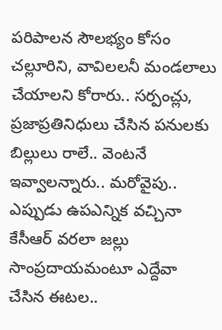పరిపాలన సౌలభ్యం కోసం చల్లూరిని, వావిలలనీ మండలాలు చేయాలని కోరారు.. సర్పంచ్లు, ప్రజాప్రతినిధులు చేసిన పనులకు బిల్లులు రాలే.. వెంటనే ఇవ్వాలన్నారు.. మరోవైపు.. ఎప్పుడు ఉపఎన్నిక వచ్చినా కేసీఆర్ వరలా జల్లు సాంప్రదాయమంటూ ఎద్దేవా చేసిన ఈటల..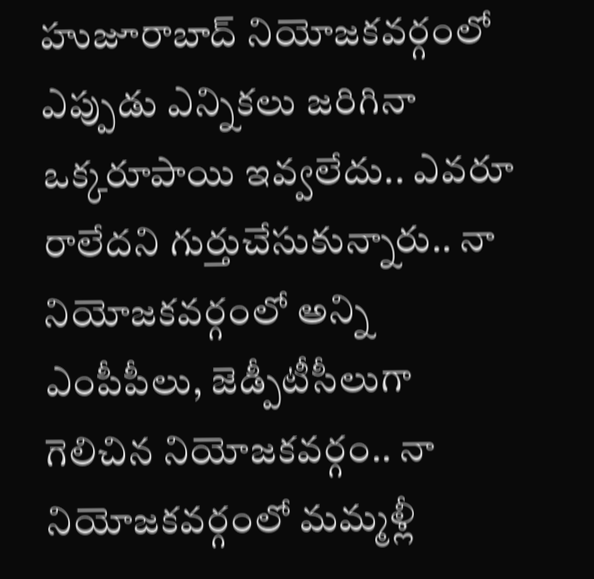హుజూరాబాద్ నియోజకవర్గంలో ఎప్పుడు ఎన్నికలు జరిగినా ఒక్కరూపాయి ఇవ్వలేదు.. ఎవరూ రాలేదని గుర్తుచేసుకున్నారు.. నా నియోజకవర్గంలో అన్ని ఎంపీపీలు, జెడ్పీటీసీలుగా గెలిచిన నియోజకవర్గం.. నా నియోజకవర్గంలో మమ్మళ్లీ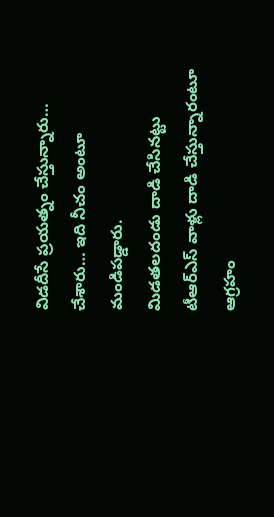విడదీసే ప్రయత్నం చేస్తున్నారు… చేశారు… ఇది నీచం అంటూ మండిపడ్డారు.
మిడతలదండు దాడి చేసినట్టు టీఆర్ఎస్ వాళ్లు దాడి చేస్తున్నారంటూ ఆగ్రహం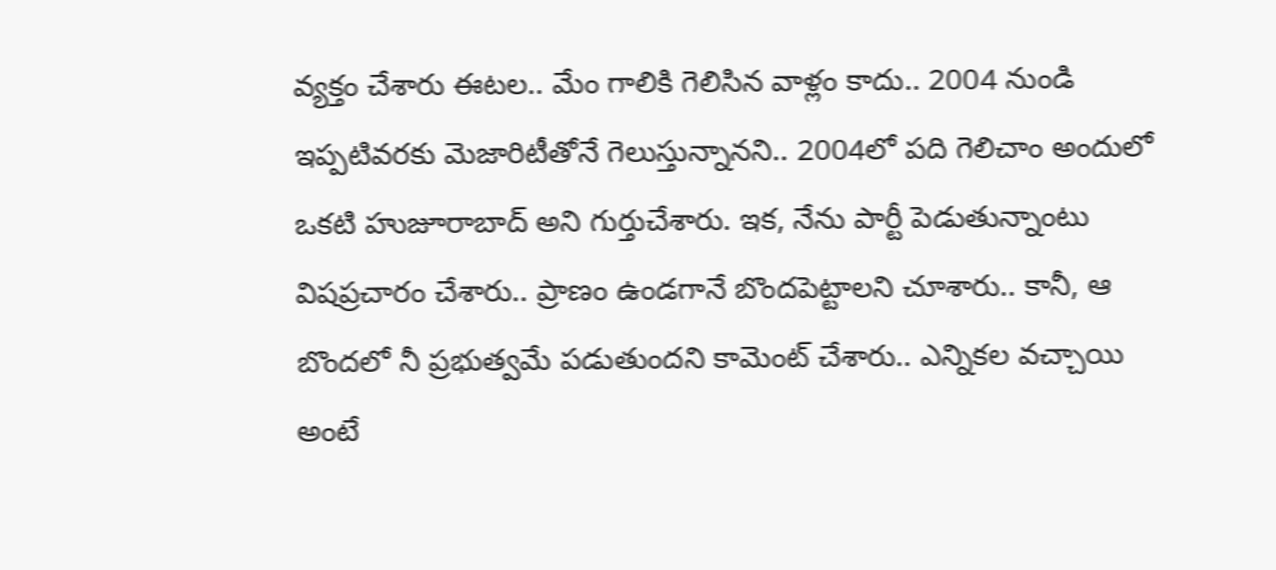వ్యక్తం చేశారు ఈటల.. మేం గాలికి గెలిసిన వాళ్లం కాదు.. 2004 నుండి ఇప్పటివరకు మెజారిటీతోనే గెలుస్తున్నానని.. 2004లో పది గెలిచాం అందులో ఒకటి హుజూరాబాద్ అని గుర్తుచేశారు. ఇక, నేను పార్టీ పెడుతున్నాంటు విషప్రచారం చేశారు.. ప్రాణం ఉండగానే బొందపెట్టాలని చూశారు.. కానీ, ఆ బొందలో నీ ప్రభుత్వమే పడుతుందని కామెంట్ చేశారు.. ఎన్నికల వచ్చాయి అంటే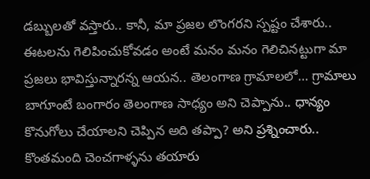డబ్బులతో వస్తారు.. కానీ, మా ప్రజల లొంగరని స్పష్టం చేశారు.. ఈటలను గెలిపించుకోవడం అంటే మనం మనం గెలిచినట్టుగా మా ప్రజలు భావిస్తున్నారన్న ఆయన.. తెలంగాణ గ్రామాలలో… గ్రామాలు బాగూంటే బంగారం తెలంగాణ సాధ్యం అని చెప్పాను.. ధాన్యం కొనుగోలు చేయాలని చెప్పిన అది తప్పా? అని ప్రశ్నించారు.. కొంతమంది చెంచగాళ్ళను తయారు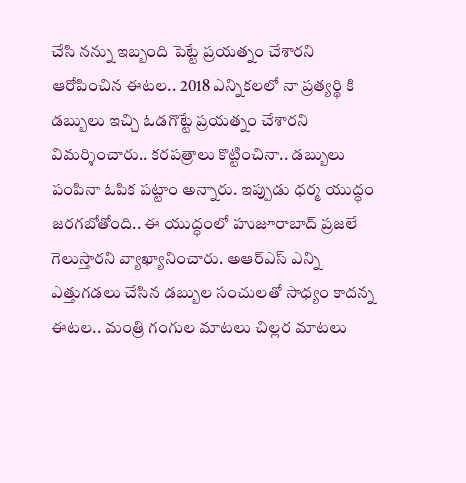చేసి నన్ను ఇబ్బంది పెట్టే ప్రయత్నం చేశారని ఆరోపించిన ఈటల.. 2018 ఎన్నికలలో నా ప్రత్యర్థి కి డబ్బులు ఇచ్చి ఓడగొట్టే ప్రయత్నం చేశారని విమర్శించారు.. కరపత్రాలు కొట్టించినా.. డబ్బులు పంపినా ఓపిక పట్టాం అన్నారు. ఇప్పుడు ధర్మ యుద్ధం జరగబోతోంది.. ఈ యుద్ధంలో హుజూరాబాద్ ప్రజలే గెలుస్తారని వ్యాఖ్యానించారు. అఆర్ఎస్ ఎన్ని ఎత్తుగడలు చేసిన డబ్బుల సంచులతో సాధ్యం కాదన్న ఈటల.. మంత్రి గంగుల మాటలు చిల్లర మాటలు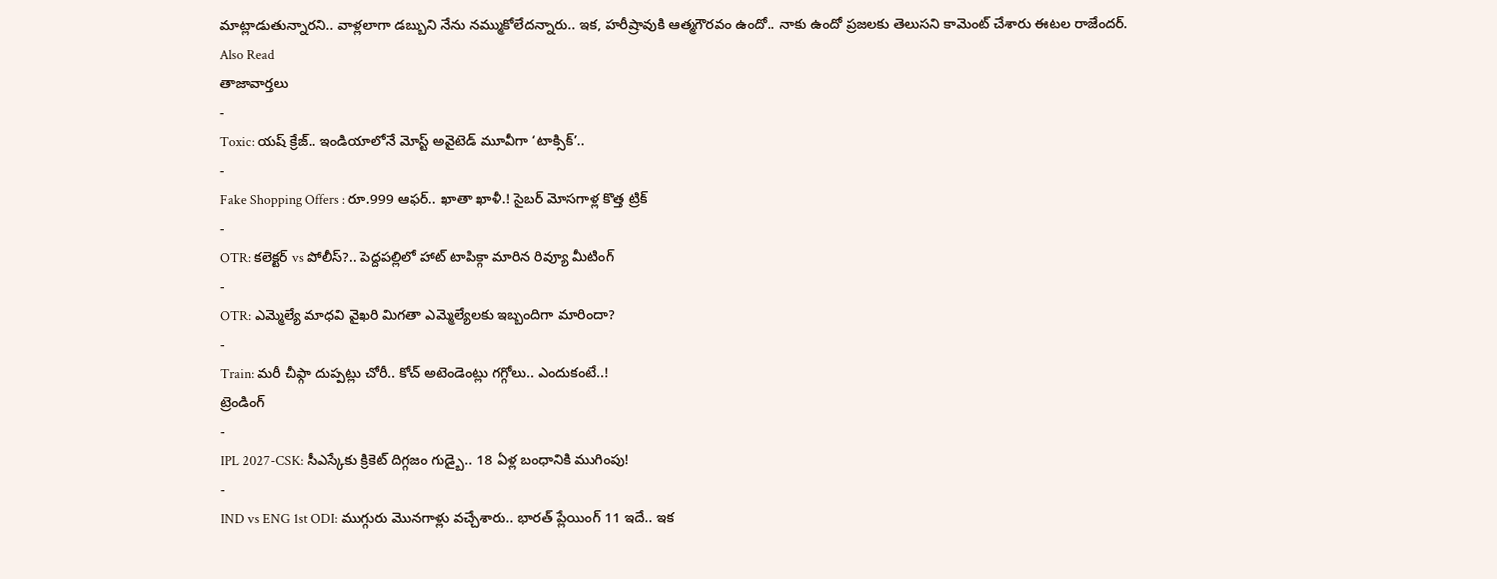మాట్లాడుతున్నారని.. వాళ్లలాగా డబ్బుని నేను నమ్ముకోలేదన్నారు.. ఇక, హరీష్రావుకి ఆత్మగౌరవం ఉందో.. నాకు ఉందో ప్రజలకు తెలుసని కామెంట్ చేశారు ఈటల రాజేందర్.
Also Read
తాజావార్తలు
-
Toxic: యష్ క్రేజ్.. ఇండియాలోనే మోస్ట్ అవైటెడ్ మూవీగా ‘టాక్సిక్’..
-
Fake Shopping Offers : రూ.999 ఆఫర్.. ఖాతా ఖాళీ.! సైబర్ మోసగాళ్ల కొత్త ట్రిక్
-
OTR: కలెక్టర్ vs పోలీస్?.. పెద్దపల్లిలో హాట్ టాపిక్గా మారిన రివ్యూ మీటింగ్
-
OTR: ఎమ్మెల్యే మాధవి వైఖరి మిగతా ఎమ్మెల్యేలకు ఇబ్బందిగా మారిందా?
-
Train: మరీ చీఫ్గా దుప్పట్లు చోరీ.. కోచ్ అటెండెంట్లు గగ్గోలు.. ఎందుకంటే..!
ట్రెండింగ్
-
IPL 2027-CSK: సీఎస్కేకు క్రికెట్ దిగ్గజం గుడ్బై.. 18 ఏళ్ల బంధానికి ముగింపు!
-
IND vs ENG 1st ODI: ముగ్గురు మొనగాళ్లు వచ్చేశారు.. భారత్ ప్లేయింగ్ 11 ఇదే.. ఇక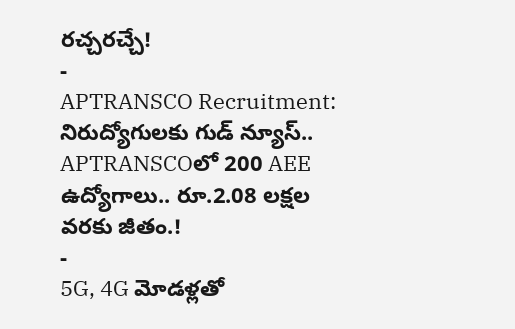రచ్చరచ్చే!
-
APTRANSCO Recruitment: నిరుద్యోగులకు గుడ్ న్యూస్.. APTRANSCOలో 200 AEE ఉద్యోగాలు.. రూ.2.08 లక్షల వరకు జీతం.!
-
5G, 4G మోడళ్లతో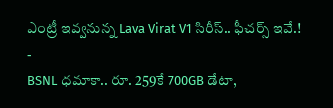ఎంట్రీ ఇవ్వనున్న Lava Virat V1 సిరీస్.. ఫీచర్స్ ఇవే.!
-
BSNL ధమాకా.. రూ. 259కే 700GB డేటా,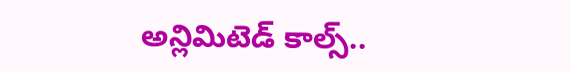అన్లిమిటెడ్ కాల్స్..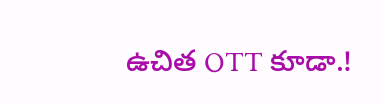ఉచిత OTT కూడా.!